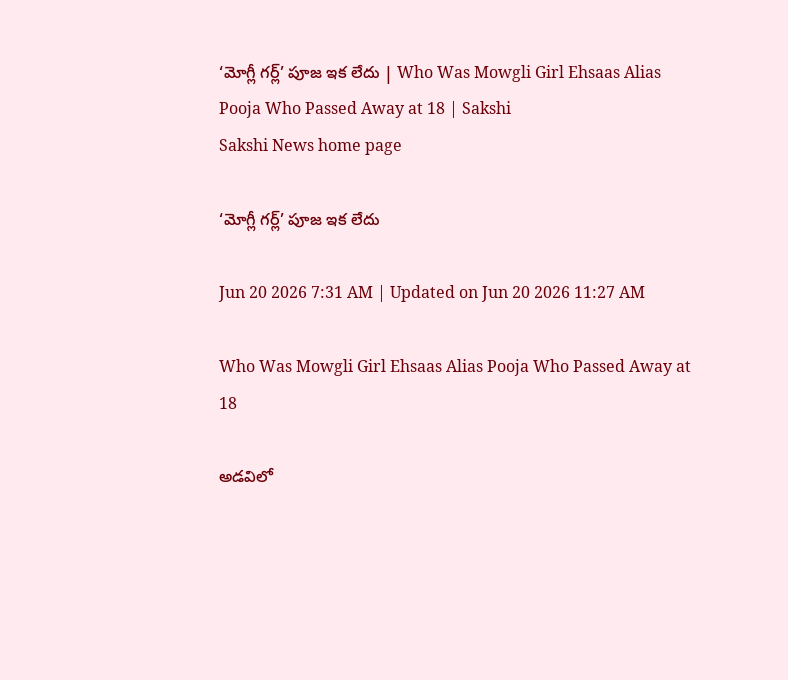‘మోగ్లీ గర్ల్‌’ పూజ ఇక లేదు | Who Was Mowgli Girl Ehsaas Alias Pooja Who Passed Away at 18 | Sakshi
Sakshi News home page

‘మోగ్లీ గర్ల్‌’ పూజ ఇక లేదు

Jun 20 2026 7:31 AM | Updated on Jun 20 2026 11:27 AM

Who Was Mowgli Girl Ehsaas Alias Pooja Who Passed Away at 18

అడవిలో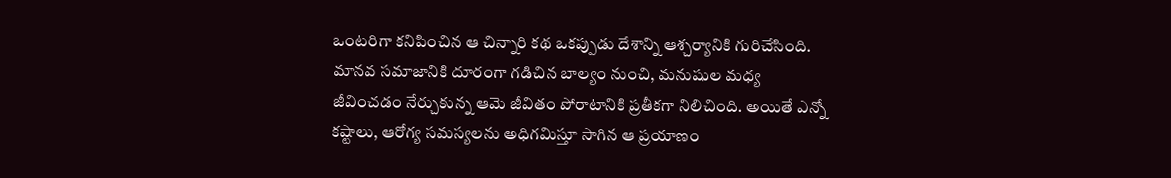ఒంటరిగా కనిపించిన ఆ చిన్నారి కథ ఒకప్పుడు దేశాన్ని ఆశ్చర్యానికి గురిచేసింది. మానవ సమాజానికి దూరంగా గడిచిన బాల్యం నుంచి, మనుషుల మధ్య జీవించడం నేర్చుకున్న ఆమె జీవితం పోరాటానికి ప్రతీకగా నిలిచింది. అయితే ఎన్నో కష్టాలు, ఆరోగ్య సమస్యలను అధిగమిస్తూ సాగిన ఆ ప్రయాణం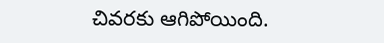చివరకు ఆగిపోయింది.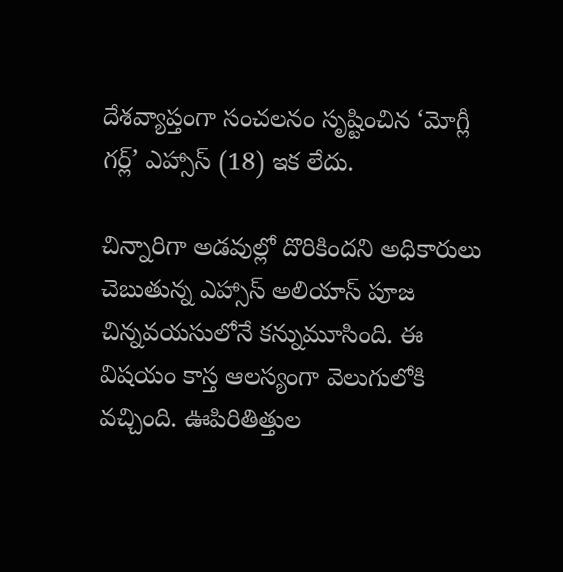దేశవ్యాప్తంగా సంచలనం సృష్టించిన ‘మోగ్లీ గర్ల్’ ఎహ్సాస్‌ (18) ఇక లేదు.

చిన్నారిగా అడవుల్లో దొరికిందని అధికారులు చెబుతున్న ఎహ్సాస్‌ అలియాస్‌ పూజ చిన్నవయసులోనే కన్నుమూసింది. ఈ విషయం కాస్త ఆలస్యంగా వెలుగులోకి వచ్చింది. ఊపిరితిత్తుల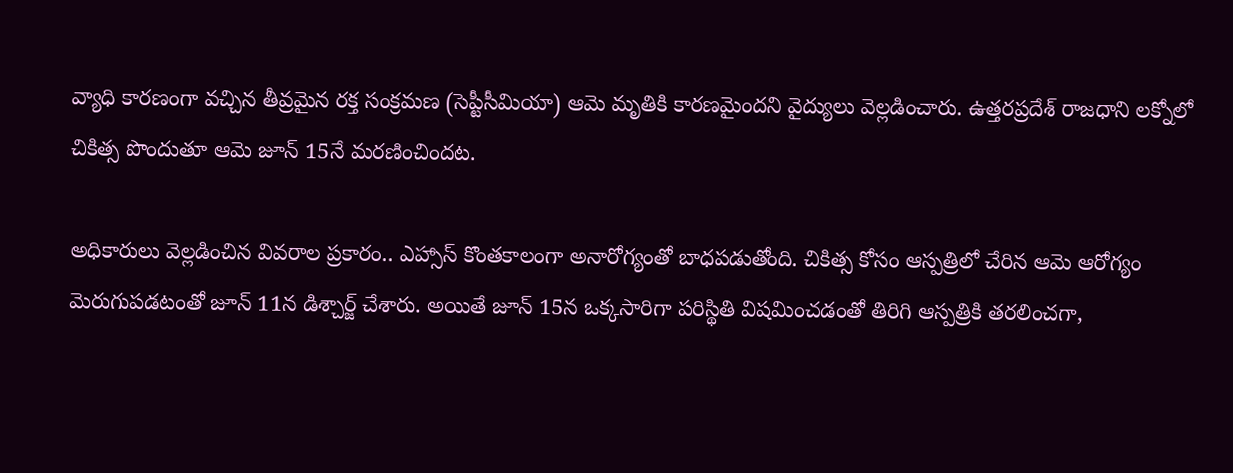వ్యాధి కారణంగా వచ్చిన తీవ్రమైన రక్త సంక్రమణ (సెప్టీసీమియా) ఆమె మృతికి కారణమైందని వైద్యులు వెల్లడించారు. ఉత్తరప్రదేశ్‌ రాజధాని లక్నోలో చికిత్స పొందుతూ ఆమె జూన్‌ 15నే మరణించిందట.

అధికారులు వెల్లడించిన వివరాల ప్రకారం.. ఎహ్సాస్‌ కొంతకాలంగా అనారోగ్యంతో బాధపడుతోంది. చికిత్స కోసం ఆస్పత్రిలో చేరిన ఆమె ఆరోగ్యం మెరుగుపడటంతో జూన్‌ 11న డిశ్చార్జ్‌ చేశారు. అయితే జూన్‌ 15న ఒక్కసారిగా పరిస్థితి విషమించడంతో తిరిగి ఆస్పత్రికి తరలించగా,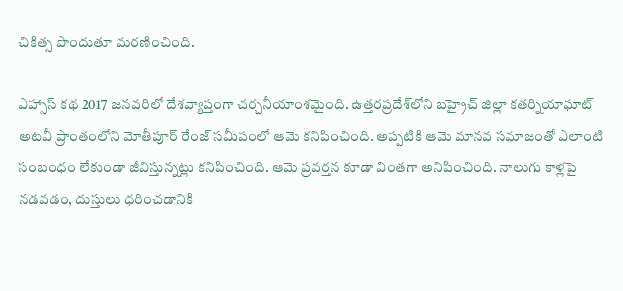చికిత్స పొందుతూ మరణించింది.

ఎహ్సాస్‌ కథ 2017 జనవరిలో దేశవ్యాప్తంగా చర్చనీయాంశమైంది. ఉత్తరప్రదేశ్‌లోని బహ్రైచ్‌ జిల్లా కతర్నియాఘాట్‌ అటవీ ప్రాంతంలోని మోతీపూర్‌ రేంజ్‌ సమీపంలో ఆమె కనిపించింది. అప్పటికి ఆమె మానవ సమాజంతో ఎలాంటి సంబంధం లేకుండా జీవిస్తున్నట్లు కనిపించింది. ఆమె ప్రవర్తన కూడా వింతగా అనిపించింది. నాలుగు కాళ్లపై నడవడం, దుస్తులు ధరించడానికి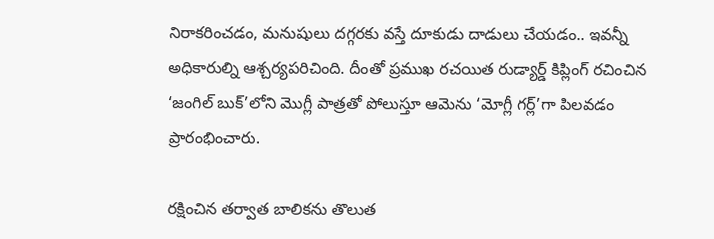నిరాకరించడం, మనుషులు దగ్గరకు వస్తే దూకుడు దాడులు చేయడం.. ఇవన్నీ అధికారుల్ని ఆశ్చర్యపరిచింది. దీంతో ప్రముఖ రచయిత రుడ్యార్డ్‌ కిప్లింగ్‌ రచించిన ‘జంగిల్‌ బుక్‌’లోని మొగ్లీ పాత్రతో పోలుస్తూ ఆమెను ‘మోగ్లీ గర్ల్‌’గా పిలవడం ప్రారంభించారు.

రక్షించిన తర్వాత బాలికను తొలుత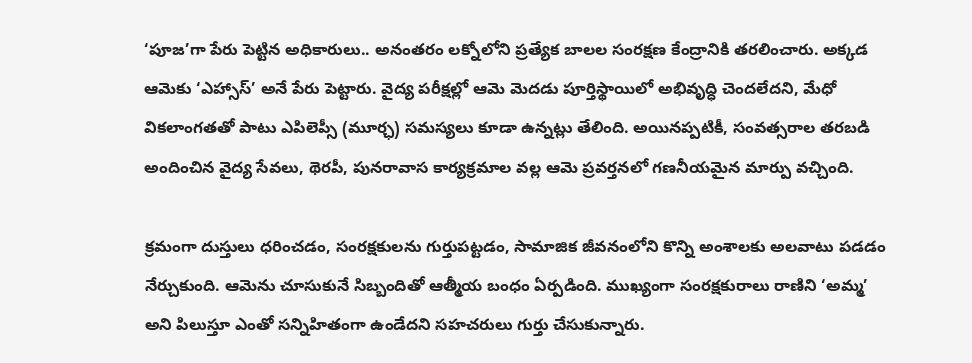‘పూజ’గా పేరు పెట్టిన అధికారులు.. అనంతరం లక్నోలోని ప్రత్యేక బాలల సంరక్షణ కేంద్రానికి తరలించారు. అక్కడ ఆమెకు ‘ఎహ్సాస్‌’ అనే పేరు పెట్టారు. వైద్య పరీక్షల్లో ఆమె మెదడు పూర్తిస్థాయిలో అభివృద్ధి చెందలేదని, మేధో వికలాంగతతో పాటు ఎపిలెప్సీ (మూర్ఛ) సమస్యలు కూడా ఉన్నట్లు తేలింది. అయినప్పటికీ, సంవత్సరాల తరబడి అందించిన వైద్య సేవలు, థెరపీ, పునరావాస కార్యక్రమాల వల్ల ఆమె ప్రవర్తనలో గణనీయమైన మార్పు వచ్చింది.

క్రమంగా దుస్తులు ధరించడం, సంరక్షకులను గుర్తుపట్టడం, సామాజిక జీవనంలోని కొన్ని అంశాలకు అలవాటు పడడం నేర్చుకుంది. ఆమెను చూసుకునే సిబ్బందితో ఆత్మీయ బంధం ఏర్పడింది. ముఖ్యంగా సంరక్షకురాలు రాణిని ‘అమ్మ’ అని పిలుస్తూ ఎంతో సన్నిహితంగా ఉండేదని సహచరులు గుర్తు చేసుకున్నారు.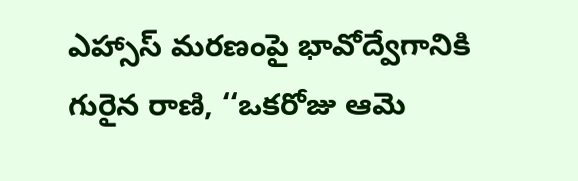ఎహ్సాస్‌ మరణంపై భావోద్వేగానికి గురైన రాణి, ‘‘ఒకరోజు ఆమె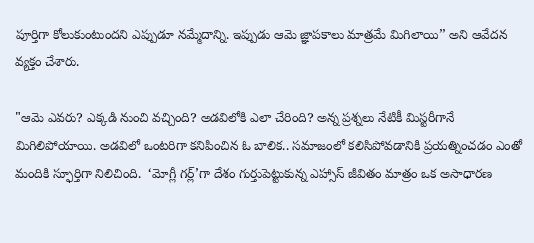పూర్తిగా కోలుకుంటుందని ఎప్పుడూ నమ్మేదాన్ని. ఇప్పుడు ఆమె జ్ఞాపకాలు మాత్రమే మిగిలాయి’’ అని ఆవేదన వ్యక్తం చేశారు.

"ఆమె ఎవరు? ఎక్కడి నుంచి వచ్చింది? అడవిలోకి ఎలా చేరింది? అన్న ప్రశ్నలు నేటికీ మిస్టరీగానే మిగిలిపోయాయి. అడవిలో ఒంటరిగా కనిపించిన ఓ బాలిక.. సమాజంలో కలిసిపోవడానికి ప్రయత్నించడం ఎంతో మందికి స్ఫూర్తిగా నిలిచింది.  ‘మోగ్లీ గర్ల్‌’గా దేశం గుర్తుపెట్టుకున్న ఎహ్సాస్‌ జీవితం మాత్రం ఒక అసాధారణ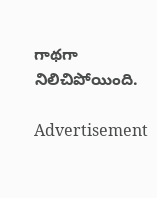గాథగా నిలిచిపోయింది.

Advertisement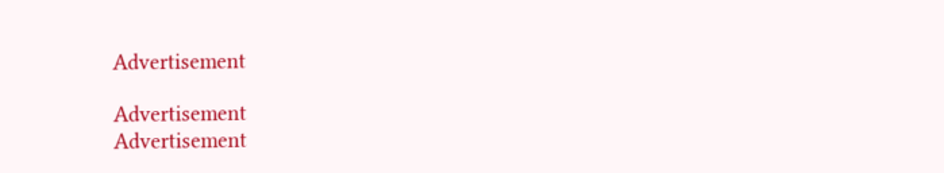Advertisement

Advertisement
Advertisement